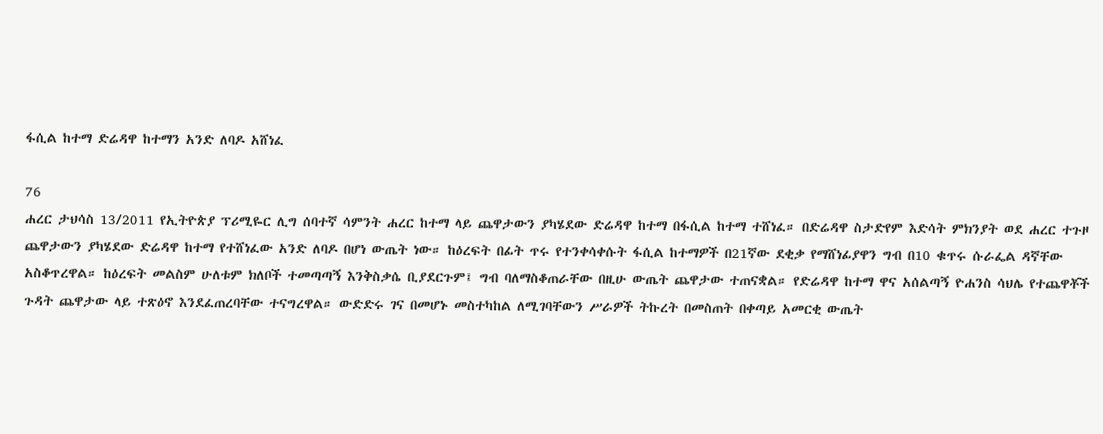ፋሲል ከተማ ድሬዳዋ ከተማን አንድ ለባዶ አሸነፈ

76
ሐረር ታህሳስ 13/2011 የኢትዮጵያ ፕሪሚዬር ሊግ ሰባተኛ ሳምንት ሐረር ከተማ ላይ ጨዋታውን ያካሄደው ድሬዳዋ ከተማ በፋሲል ከተማ ተሸነፈ። በድሬዳዋ ስታድየም እድሳት ምክንያት ወደ ሐረር ተጉዞ ጨዋታውን ያካሄደው ድሬዳዋ ከተማ የተሸነፈው አንድ ለባዶ በሆነ ውጤት ነው። ከዕረፍት በፊት ጥሩ የተንቀሳቀሱት ፋሲል ከተማዎች በ21ኛው ደቂቃ የማሸነፊያዋን ግብ በ10 ቁጥሩ ሱራፌል ዳኛቸው አስቆጥረዋል። ከዕረፍት መልስም ሁለቱም ክለቦች ተመጣጣኝ እንቅስቃሴ ቢያደርጉም፤ ግብ ባለማስቆጠራቸው በዚሁ ውጤት ጨዋታው ተጠናቋል። የድሬዳዋ ከተማ ዋና አሰልጣኝ ዮሐንስ ሳህሌ የተጨዋቾች ጉዳት ጨዋታው ላይ ተጽዕኖ እንደፈጠረባቸው ተናግረዋል። ውድድሩ ገና በመሆኑ መስተካከል ለሚገባቸውን ሥራዎች ትኩረት በመስጠት በቀጣይ አመርቂ ውጤት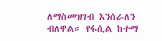ለማስመዝገብ እንሰራለን ብለዋል። የፋሲል ከተማ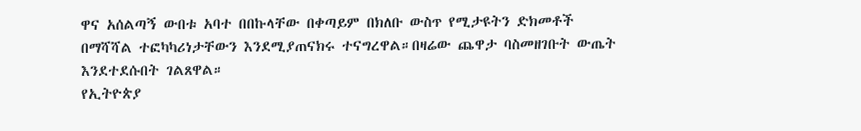ዋና አሰልጣኝ ውበቱ አባተ በበኩላቸው በቀጣይም በክለቡ ውስጥ የሚታዩትን ድክመቶች በማሻሻል ተፎካካሪነታቸውን እንደሚያጠናክሩ ተናግረዋል።በዛሬው ጨዋታ ባስመዘገቡት ውጤት እንደተደሱበት ገልጸዋል።
የኢትዮጵያ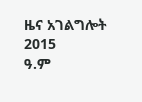ዜና አገልግሎት
2015
ዓ.ም